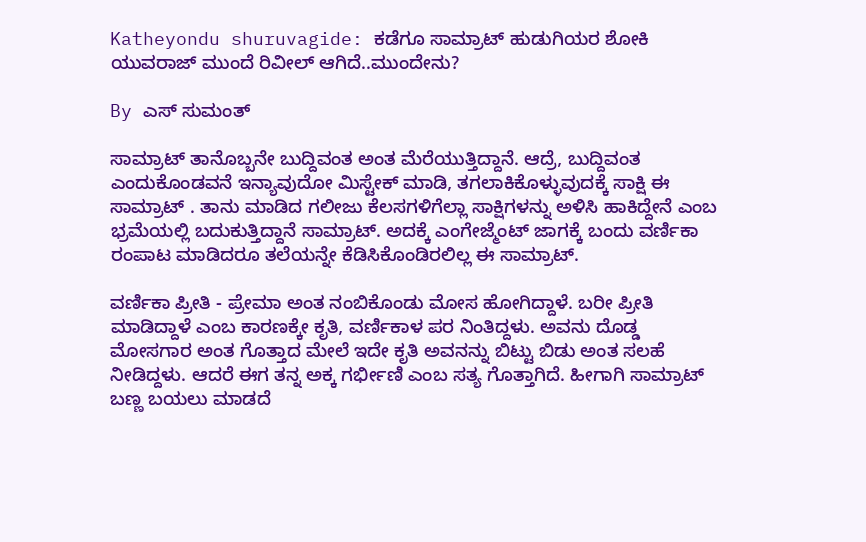Katheyondu shuruvagide: ಕಡೆಗೂ ಸಾಮ್ರಾಟ್ ಹುಡುಗಿಯರ ಶೋಕಿ ಯುವರಾಜ್ ಮುಂದೆ ರಿವೀಲ್ ಆಗಿದೆ..ಮುಂದೇನು?

By ಎಸ್ ಸುಮಂತ್

ಸಾಮ್ರಾಟ್ ತಾನೊಬ್ಬನೇ ಬುದ್ದಿವಂತ ಅಂತ ಮೆರೆಯುತ್ತಿದ್ದಾನೆ. ಆದ್ರೆ, ಬುದ್ದಿವಂತ ಎಂದುಕೊಂಡವನೆ ಇನ್ಯಾವುದೋ ಮಿಸ್ಟೇಕ್ ಮಾಡಿ, ತಗಲಾಕಿಕೊಳ್ಳುವುದಕ್ಕೆ ಸಾಕ್ಷಿ ಈ ಸಾಮ್ರಾಟ್ . ತಾನು ಮಾಡಿದ ಗಲೀಜು ಕೆಲಸಗಳಿಗೆಲ್ಲಾ ಸಾಕ್ಷಿಗಳನ್ನು ಅಳಿಸಿ ಹಾಕಿದ್ದೇನೆ ಎಂಬ ಭ್ರಮೆಯಲ್ಲಿ ಬದುಕುತ್ತಿದ್ದಾನೆ ಸಾಮ್ರಾಟ್. ಅದಕ್ಕೆ ಎಂಗೇಜ್ಮೆಂಟ್ ಜಾಗಕ್ಕೆ ಬಂದು ವರ್ಣಿಕಾ ರಂಪಾಟ ಮಾಡಿದರೂ ತಲೆಯನ್ನೇ ಕೆಡಿಸಿಕೊಂಡಿರಲಿಲ್ಲ ಈ ಸಾಮ್ರಾಟ್.

ವರ್ಣಿಕಾ ಪ್ರೀತಿ - ಪ್ರೇಮಾ ಅಂತ ನಂಬಿಕೊಂಡು ಮೋಸ ಹೋಗಿದ್ದಾಳೆ. ಬರೀ ಪ್ರೀತಿ ಮಾಡಿದ್ದಾಳೆ ಎಂಬ ಕಾರಣಕ್ಕೇ ಕೃತಿ, ವರ್ಣಿಕಾಳ ಪರ ನಿಂತಿದ್ದಳು. ಅವನು ದೊಡ್ಡ ಮೋಸಗಾರ ಅಂತ ಗೊತ್ತಾದ ಮೇಲೆ ಇದೇ ಕೃತಿ ಅವನನ್ನು ಬಿಟ್ಟು ಬಿಡು ಅಂತ ಸಲಹೆ ನೀಡಿದ್ದಳು. ಆದರೆ ಈಗ ತನ್ನ ಅಕ್ಕ ಗರ್ಭೀಣಿ ಎಂಬ ಸತ್ಯ ಗೊತ್ತಾಗಿದೆ. ಹೀಗಾಗಿ ಸಾಮ್ರಾಟ್ ಬಣ್ಣ ಬಯಲು ಮಾಡದೆ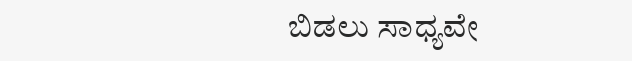ಬಿಡಲು ಸಾಧ್ಯವೇ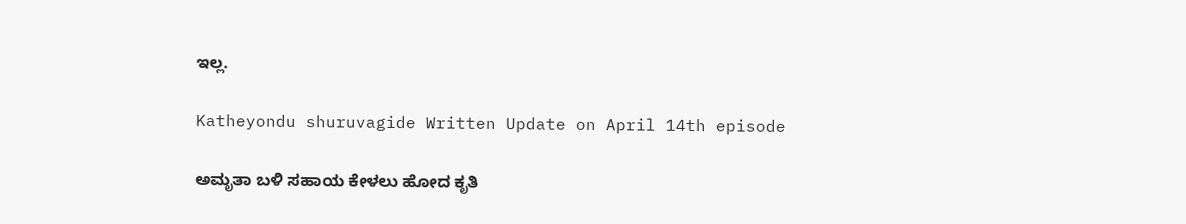ಇಲ್ಲ.

Katheyondu shuruvagide Written Update on April 14th episode

ಅಮೃತಾ ಬಳಿ ಸಹಾಯ ಕೇಳಲು ಹೋದ ಕೃತಿ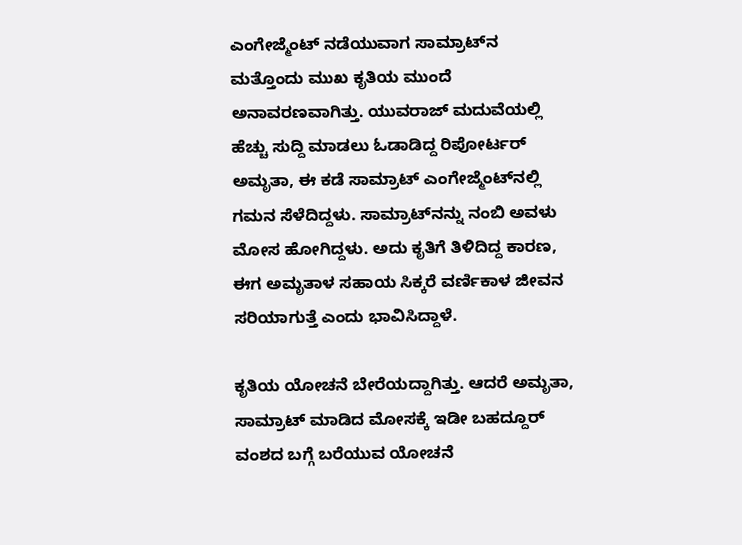ಎಂಗೇಜ್ಮೆಂಟ್ ನಡೆಯುವಾಗ ಸಾಮ್ರಾಟ್‌ನ ಮತ್ತೊಂದು ಮುಖ ಕೃತಿಯ ಮುಂದೆ ಅನಾವರಣವಾಗಿತ್ತು. ಯುವರಾಜ್ ಮದುವೆಯಲ್ಲಿ ಹೆಚ್ಚು ಸುದ್ದಿ ಮಾಡಲು ಓಡಾಡಿದ್ದ ರಿಪೋರ್ಟರ್ ಅಮೃತಾ, ಈ ಕಡೆ ಸಾಮ್ರಾಟ್ ಎಂಗೇಜ್ಮೆಂಟ್‌ನಲ್ಲಿ ಗಮನ ಸೆಳೆದಿದ್ದಳು. ಸಾಮ್ರಾಟ್‌ನನ್ನು ನಂಬಿ ಅವಳು ಮೋಸ ಹೋಗಿದ್ದಳು. ಅದು ಕೃತಿಗೆ ತಿಳಿದಿದ್ದ ಕಾರಣ, ಈಗ ಅಮೃತಾಳ ಸಹಾಯ ಸಿಕ್ಕರೆ ವರ್ಣಿಕಾಳ ಜೀವನ ಸರಿಯಾಗುತ್ತೆ ಎಂದು ಭಾವಿಸಿದ್ದಾಳೆ.

ಕೃತಿಯ ಯೋಚನೆ ಬೇರೆಯದ್ದಾಗಿತ್ತು. ಆದರೆ ಅಮೃತಾ, ಸಾಮ್ರಾಟ್ ಮಾಡಿದ ಮೋಸಕ್ಕೆ ಇಡೀ ಬಹದ್ದೂರ್ ವಂಶದ ಬಗ್ಗೆ ಬರೆಯುವ ಯೋಚನೆ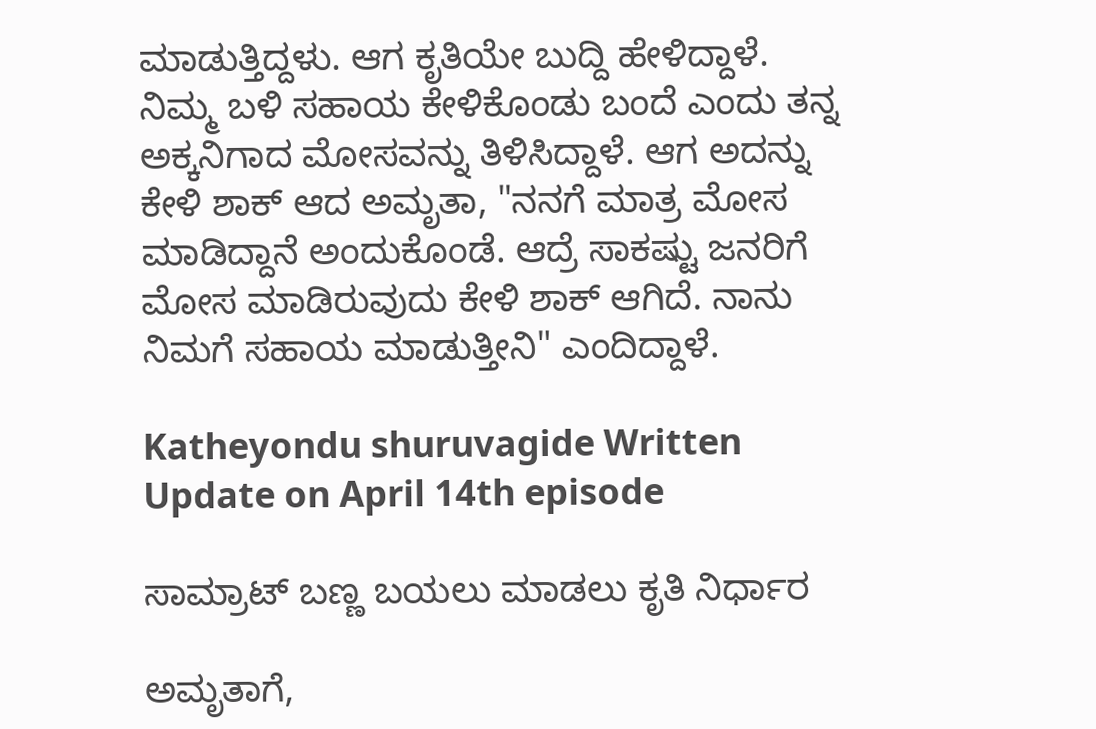ಮಾಡುತ್ತಿದ್ದಳು. ಆಗ ಕೃತಿಯೇ ಬುದ್ದಿ ಹೇಳಿದ್ದಾಳೆ. ನಿಮ್ಮ ಬಳಿ ಸಹಾಯ ಕೇಳಿಕೊಂಡು ಬಂದೆ ಎಂದು ತನ್ನ ಅಕ್ಕನಿಗಾದ ಮೋಸವನ್ನು ತಿಳಿಸಿದ್ದಾಳೆ. ಆಗ ಅದನ್ನು ಕೇಳಿ ಶಾಕ್ ಆದ ಅಮೃತಾ, "ನನಗೆ ಮಾತ್ರ ಮೋಸ ಮಾಡಿದ್ದಾನೆ ಅಂದುಕೊಂಡೆ. ಆದ್ರೆ ಸಾಕಷ್ಟು ಜನರಿಗೆ ಮೋಸ ಮಾಡಿರುವುದು ಕೇಳಿ ಶಾಕ್ ಆಗಿದೆ. ನಾನು ನಿಮಗೆ ಸಹಾಯ ಮಾಡುತ್ತೀನಿ" ಎಂದಿದ್ದಾಳೆ.

Katheyondu shuruvagide Written Update on April 14th episode

ಸಾಮ್ರಾಟ್ ಬಣ್ಣ ಬಯಲು ಮಾಡಲು ಕೃತಿ ನಿರ್ಧಾರ

ಅಮೃತಾಗೆ,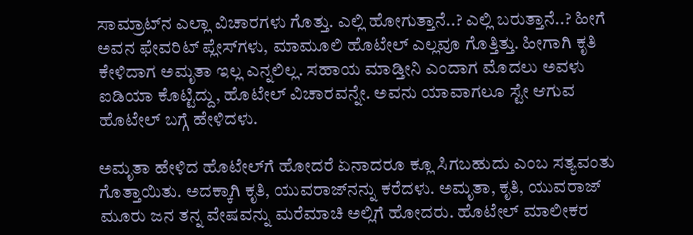ಸಾಮ್ರಾಟ್‌ನ ಎಲ್ಲಾ ವಿಚಾರಗಳು ಗೊತ್ತು. ಎಲ್ಲಿ ಹೋಗುತ್ತಾನೆ..? ಎಲ್ಲಿ ಬರುತ್ತಾನೆ..? ಹೀಗೆ ಅವನ ಫೇವರಿಟ್ ಪ್ಲೇಸ್‌ಗಳು, ಮಾಮೂಲಿ ಹೊಟೇಲ್ ಎಲ್ಲವೂ ಗೊತ್ತಿತ್ತು. ಹೀಗಾಗಿ ಕೃತಿ ಕೇಳಿದಾಗ ಅಮೃತಾ ಇಲ್ಲ ಎನ್ನಲಿಲ್ಲ. ಸಹಾಯ ಮಾಡ್ತೀನಿ ಎಂದಾಗ ಮೊದಲು ಅವಳು ಐಡಿಯಾ ಕೊಟ್ಟಿದ್ದು, ಹೊಟೇಲ್ ವಿಚಾರವನ್ನೇ. ಅವನು ಯಾವಾಗಲೂ ಸ್ಟೇ ಆಗುವ ಹೊಟೇಲ್ ಬಗ್ಗೆ ಹೇಳಿದಳು.

ಅಮೃತಾ ಹೇಳಿದ ಹೊಟೇಲ್‌ಗೆ ಹೋದರೆ ಏನಾದರೂ ಕ್ಲೂ ಸಿಗಬಹುದು ಎಂಬ ಸತ್ಯವಂತು ಗೊತ್ತಾಯಿತು. ಅದಕ್ಕಾಗಿ ಕೃತಿ, ಯುವರಾಜ್‌ನನ್ನು ಕರೆದಳು. ಅಮೃತಾ, ಕೃತಿ, ಯುವರಾಜ್ ಮೂರು ಜನ ತನ್ನ ವೇಷವನ್ನು ಮರೆಮಾಚಿ ಅಲ್ಲಿಗೆ ಹೋದರು. ಹೊಟೇಲ್ ಮಾಲೀಕರ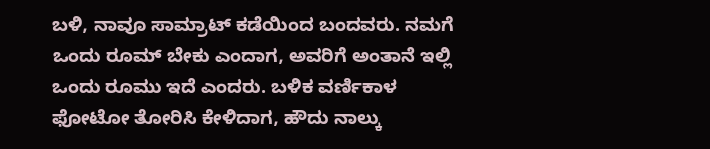ಬಳಿ, ನಾವೂ ಸಾಮ್ರಾಟ್ ಕಡೆಯಿಂದ ಬಂದವರು. ನಮಗೆ ಒಂದು ರೂಮ್ ಬೇಕು ಎಂದಾಗ, ಅವರಿಗೆ ಅಂತಾನೆ ಇಲ್ಲಿ ಒಂದು ರೂಮು ಇದೆ ಎಂದರು. ಬಳಿಕ ವರ್ಣಿಕಾಳ ಫೋಟೋ ತೋರಿಸಿ ಕೇಳಿದಾಗ, ಹೌದು ನಾಲ್ಕು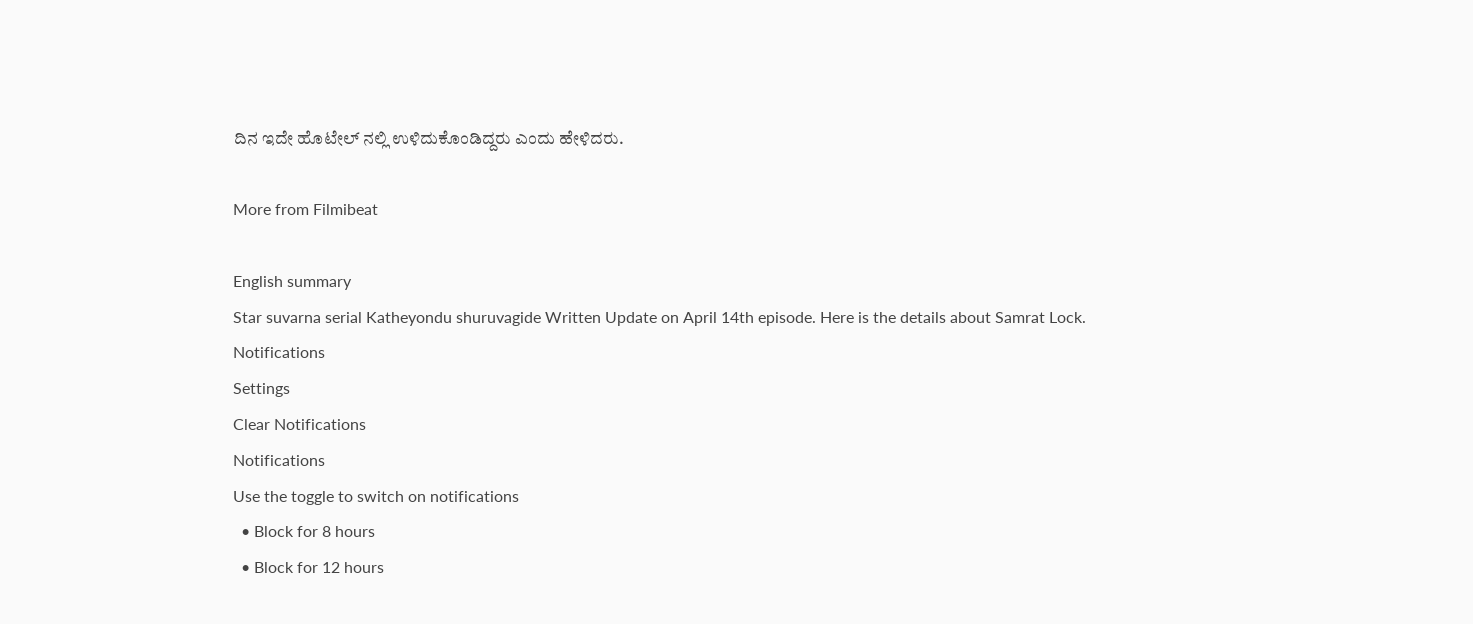ದಿನ ಇದೇ ಹೊಟೇಲ್ ನಲ್ಲಿ ಉಳಿದುಕೊಂಡಿದ್ದರು ಎಂದು ಹೇಳಿದರು.

More from Filmibeat

English summary
Star suvarna serial Katheyondu shuruvagide Written Update on April 14th episode. Here is the details about Samrat Lock.
Notifications
Settings
Clear Notifications
Notifications
Use the toggle to switch on notifications
  • Block for 8 hours
  • Block for 12 hours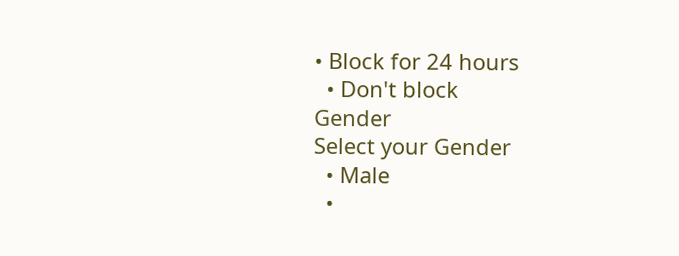• Block for 24 hours
  • Don't block
Gender
Select your Gender
  • Male
  •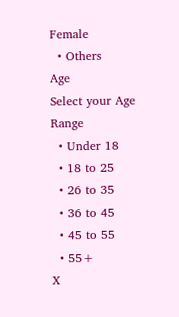Female
  • Others
Age
Select your Age Range
  • Under 18
  • 18 to 25
  • 26 to 35
  • 36 to 45
  • 45 to 55
  • 55+
X